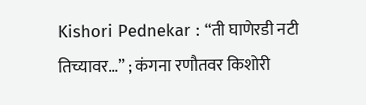Kishori Pednekar : “ती घाणेरडी नटी तिच्यावर…” ; कंगना रणौतवर किशोरी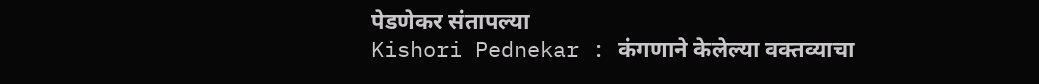पेडणेकर संतापल्या
Kishori Pednekar : कंगणाने केलेल्या वक्तव्याचा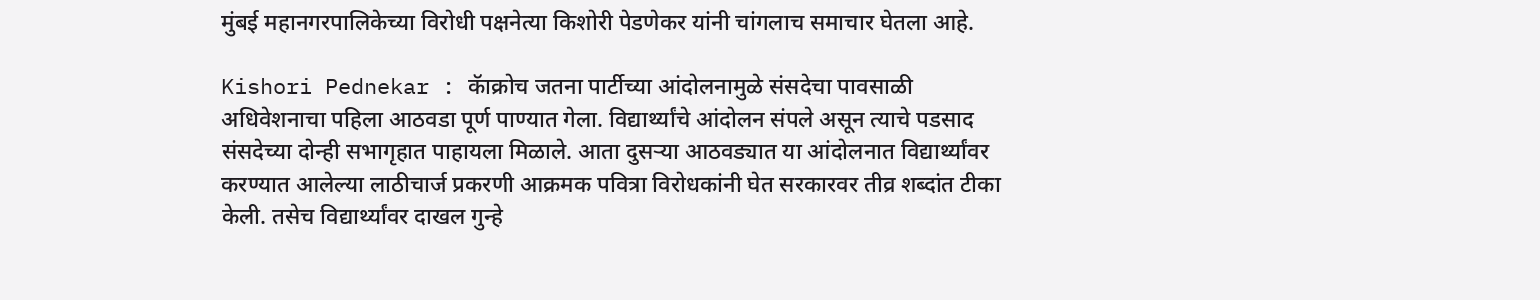मुंबई महानगरपालिकेच्या विरोधी पक्षनेत्या किशोरी पेडणेकर यांनी चांगलाच समाचार घेतला आहे.

Kishori Pednekar : कॅाक्रोच जतना पार्टीच्या आंदोलनामुळे संसदेचा पावसाळी अधिवेशनाचा पहिला आठवडा पूर्ण पाण्यात गेला. विद्यार्थ्यांचे आंदोलन संपले असून त्याचे पडसाद संसदेच्या दोन्ही सभागृहात पाहायला मिळाले. आता दुसऱ्या आठवड्यात या आंदोलनात विद्यार्थ्यांवर करण्यात आलेल्या लाठीचार्ज प्रकरणी आक्रमक पवित्रा विरोधकांनी घेत सरकारवर तीव्र शब्दांत टीका केली. तसेच विद्यार्थ्यांवर दाखल गुन्हे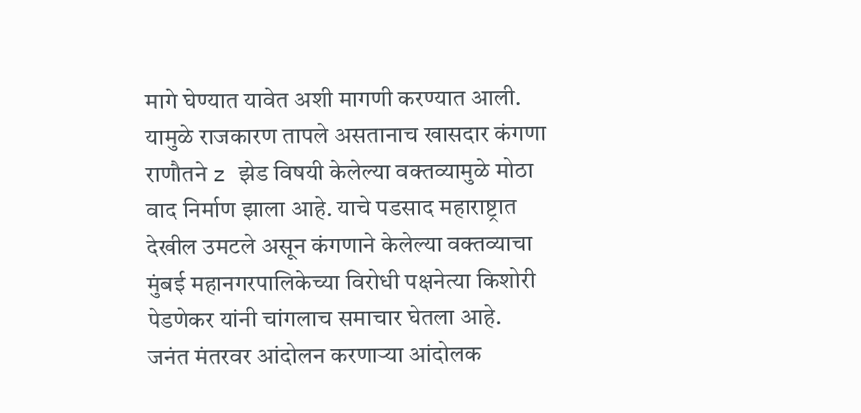मागे घेण्यात यावेत अशी मागणी करण्यात आली.
यामुळे राजकारण तापले असतानाच खासदार कंगणा राणौतने z झेड विषयी केलेल्या वक्तव्यामुळे मोठा वाद निर्माण झाला आहे. याचे पडसाद महाराष्ट्रात देखील उमटले असून कंगणाने केलेल्या वक्तव्याचा मुंबई महानगरपालिकेच्या विरोधी पक्षनेत्या किशोरी पेडणेकर यांनी चांगलाच समाचार घेतला आहे.
जनंत मंतरवर आंदोलन करणाऱ्या आंदोलक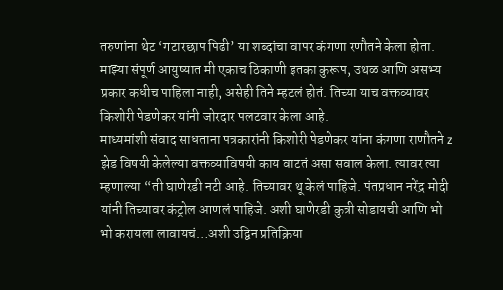तरुणांना थेट ‘गटारछाप पिढी’ या शब्दांचा वापर कंगणा रणौतने केला होता. माझ्या संपूर्ण आयुष्यात मी एकाच ठिकाणी इतका कुरूप, उथळ आणि असभ्य प्रकार कधीच पाहिला नाही, असेही तिने म्हटलं होतं. तिच्या याच वक्तव्यावर किशोरी पेडणेकर यांनी जोरदार पलटवार केला आहे.
माध्यमांशी संवाद साधताना पत्रकारांनी किशोरी पेडणेकर यांना कंगणा राणौतने z झेड विषयी केलेल्या वक्तव्याविषयी काय वाटतं असा सवाल केला. त्यावर त्या म्हणाल्या “ती घाणेरडी नटी आहे. तिच्यावर थू केलं पाहिजे. पंतप्रधान नरेंद्र मोदी यांनी तिच्यावर कंट्रोल आणलं पाहिजे. अशी घाणेरडी कुत्री सोडायची आणि भो भो करायला लावायचं…अशी उद्विन प्रतिक्रिया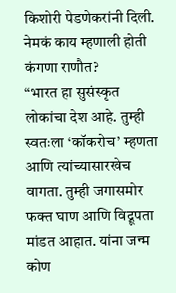किशोरी पेडणेकरांनी दिली.
नेमकं काय म्हणाली होती कंगणा राणौत?
“भारत हा सुसंस्कृत लोकांचा देश आहे. तुम्ही स्वतःला ‘कॉकरोच’ म्हणता आणि त्यांच्यासारखेच वागता. तुम्ही जगासमोर फक्त घाण आणि विद्रूपता मांडत आहात. यांना जन्म कोण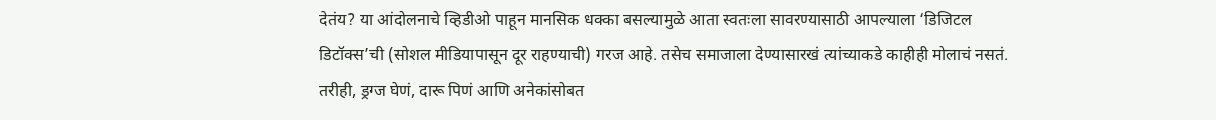देतंय? या आंदोलनाचे व्हिडीओ पाहून मानसिक धक्का बसल्यामुळे आता स्वतःला सावरण्यासाठी आपल्याला ‘डिजिटल डिटॉक्स’ची (सोशल मीडियापासून दूर राहण्याची) गरज आहे. तसेच समाजाला देण्यासारखं त्यांच्याकडे काहीही मोलाचं नसतं. तरीही, ड्रग्ज घेणं, दारू पिणं आणि अनेकांसोबत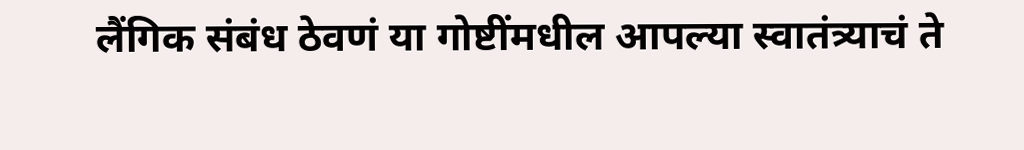लैंगिक संबंध ठेवणं या गोष्टींमधील आपल्या स्वातंत्र्याचं ते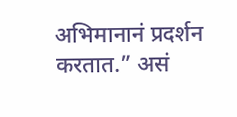अभिमानानं प्रदर्शन करतात.” असं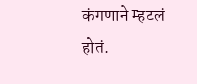कंगणाने म्हटलं होतं.